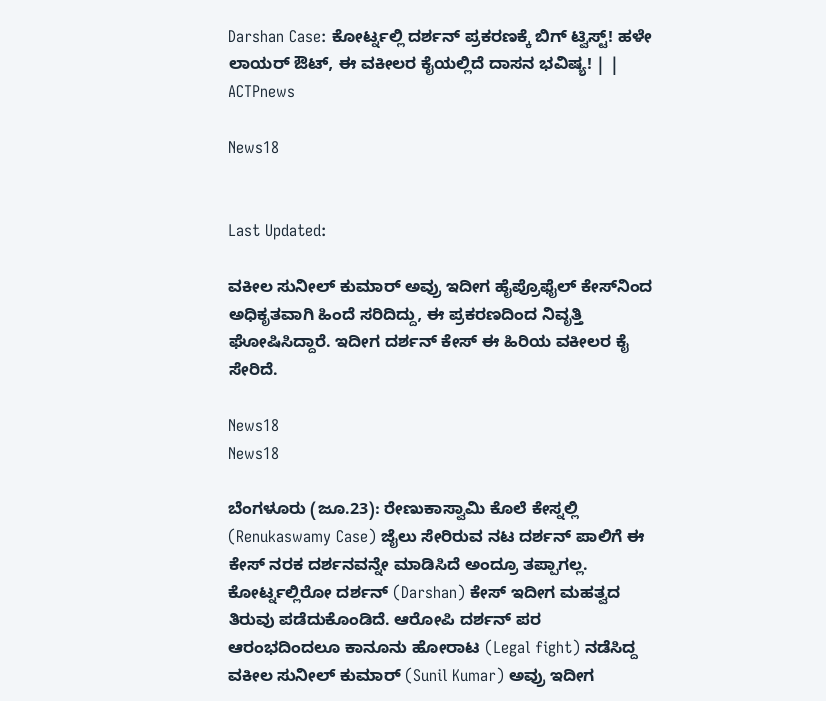Darshan Case: ಕೋರ್ಟ್ನಲ್ಲಿ ದರ್ಶನ್ ಪ್ರಕರಣಕ್ಕೆ ಬಿಗ್ ಟ್ವಿಸ್ಟ್! ಹಳೇ ಲಾಯರ್ ಔಟ್, ಈ ವಕೀಲರ ಕೈಯಲ್ಲಿದೆ ದಾಸನ ಭವಿಷ್ಯ! | | ACTPnews

News18


Last Updated:

ವಕೀಲ ಸುನೀಲ್ ಕುಮಾರ್ ಅವ್ರು ಇದೀಗ ಹೈಪ್ರೊಫೈಲ್ ಕೇಸ್‌ನಿಂದ ಅಧಿಕೃತವಾಗಿ ಹಿಂದೆ ಸರಿದಿದ್ದು, ಈ ಪ್ರಕರಣದಿಂದ ನಿವೃತ್ತಿ ಘೋಷಿಸಿದ್ದಾರೆ. ಇದೀಗ ದರ್ಶನ್ ಕೇಸ್ ಈ ಹಿರಿಯ ವಕೀಲರ ಕೈ ಸೇರಿದೆ.

News18
News18

ಬೆಂಗಳೂರು (ಜೂ.23): ರೇಣುಕಾಸ್ವಾಮಿ ಕೊಲೆ ಕೇಸ್ನಲ್ಲಿ (Renukaswamy Case) ಜೈಲು ಸೇರಿರುವ ನಟ ದರ್ಶನ್ ಪಾಲಿಗೆ ಈ ಕೇಸ್ ನರಕ ದರ್ಶನವನ್ನೇ ಮಾಡಿಸಿದೆ ಅಂದ್ರೂ ತಪ್ಪಾಗಲ್ಲ. ಕೋರ್ಟ್ನಲ್ಲಿರೋ ದರ್ಶನ್ (Darshan) ಕೇಸ್ ಇದೀಗ ಮಹತ್ವದ ತಿರುವು ಪಡೆದುಕೊಂಡಿದೆ. ಆರೋಪಿ ದರ್ಶನ್ ಪರ ಆರಂಭದಿಂದಲೂ ಕಾನೂನು ಹೋರಾಟ (Legal fight) ನಡೆಸಿದ್ದ ವಕೀಲ ಸುನೀಲ್ ಕುಮಾರ್ (Sunil Kumar) ಅವ್ರು ಇದೀಗ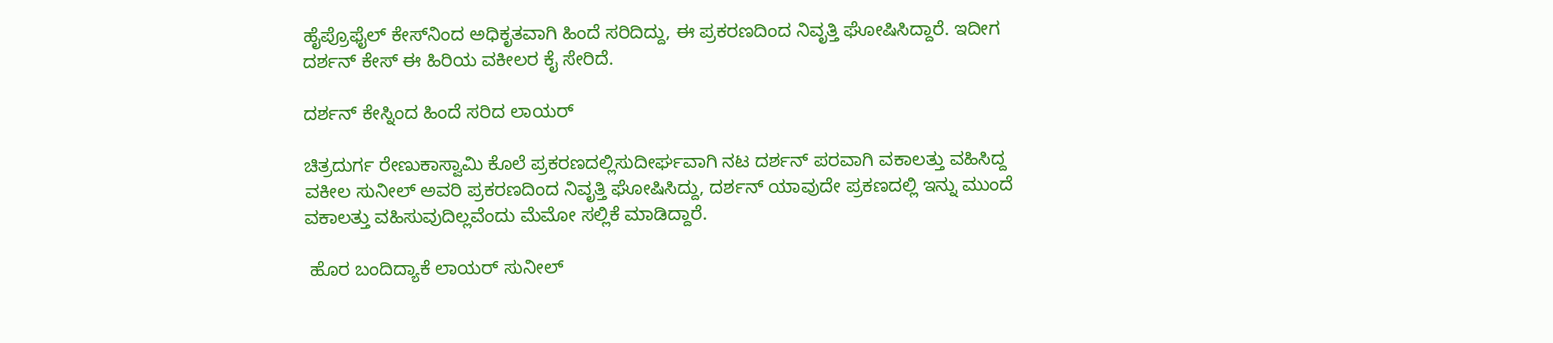ಹೈಪ್ರೊಫೈಲ್ ಕೇಸ್‌ನಿಂದ ಅಧಿಕೃತವಾಗಿ ಹಿಂದೆ ಸರಿದಿದ್ದು, ಈ ಪ್ರಕರಣದಿಂದ ನಿವೃತ್ತಿ ಘೋಷಿಸಿದ್ದಾರೆ. ಇದೀಗ ದರ್ಶನ್ ಕೇಸ್ ಈ ಹಿರಿಯ ವಕೀಲರ ಕೈ ಸೇರಿದೆ.

ದರ್ಶನ್ ಕೇಸ್ನಿಂದ ಹಿಂದೆ ಸರಿದ ಲಾಯರ್

ಚಿತ್ರದುರ್ಗ ರೇಣುಕಾಸ್ವಾಮಿ ಕೊಲೆ ಪ್ರಕರಣದಲ್ಲಿಸುದೀರ್ಘವಾಗಿ ನಟ ದರ್ಶನ್ ಪರವಾಗಿ ವಕಾಲತ್ತು ವಹಿಸಿದ್ದ ವಕೀಲ ಸುನೀಲ್ ಅವರಿ ಪ್ರಕರಣದಿಂದ ನಿವೃತ್ತಿ ಘೋಷಿಸಿದ್ದು, ದರ್ಶನ್ ಯಾವುದೇ ಪ್ರಕಣದಲ್ಲಿ ಇನ್ನು ಮುಂದೆ ವಕಾಲತ್ತು ವಹಿಸುವುದಿಲ್ಲವೆಂದು ಮೆಮೋ ಸಲ್ಲಿಕೆ ಮಾಡಿದ್ದಾರೆ.

 ಹೊರ ಬಂದಿದ್ಯಾಕೆ ಲಾಯರ್ ಸುನೀಲ್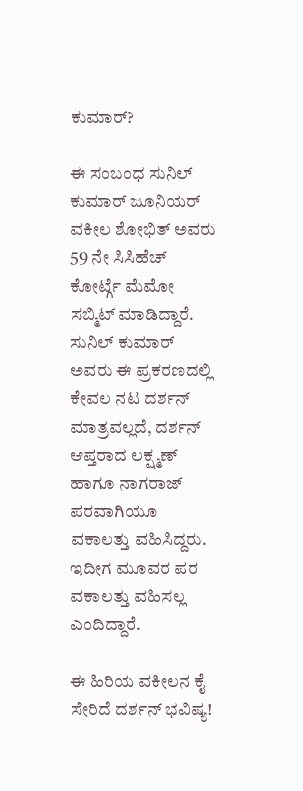ಕುಮಾರ್?

ಈ ಸಂಬಂಧ ಸುನಿಲ್ ಕುಮಾರ್ ಜೂನಿಯರ್ ವಕೀಲ ಶೋಭಿತ್ ಅವರು 59 ನೇ ಸಿಸಿಹೆಚ್ ಕೋರ್ಟ್ಗೆ ಮೆಮೋ ಸಬ್ಮಿಟ್ ಮಾಡಿದ್ದಾರೆ. ಸುನಿಲ್ ಕುಮಾರ್ ಅವರು ಈ ಪ್ರಕರಣದಲ್ಲಿ ಕೇವಲ ನಟ ದರ್ಶನ್ ಮಾತ್ರವಲ್ಲದೆ, ದರ್ಶನ್ ಆಪ್ತರಾದ ಲಕ್ಷ್ಮಣ್ ಹಾಗೂ ನಾಗರಾಜ್ ಪರವಾಗಿಯೂ ವಕಾಲತ್ತು ವಹಿಸಿದ್ದರು. ಇದೀಗ ಮೂವರ ಪರ ವಕಾಲತ್ತು ವಹಿಸಲ್ಲ ಎಂದಿದ್ದಾರೆ.

ಈ ಹಿರಿಯ ವಕೀಲನ ಕೈ ಸೇರಿದೆ ದರ್ಶನ್ ಭವಿಷ್ಯ!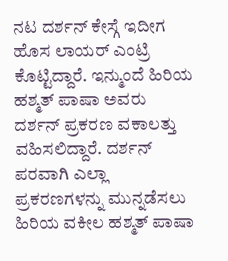ನಟ ದರ್ಶನ್ ಕೇಸ್ಗೆ ಇದೀಗ ಹೊಸ ಲಾಯರ್ ಎಂಟ್ರಿ ಕೊಟ್ಟಿದ್ದಾರೆ. ಇನ್ಮುಂದೆ ಹಿರಿಯ ಹಶ್ಮತ್ ಪಾಷಾ ಅವರು ದರ್ಶನ್ ಪ್ರಕರಣ ವಕಾಲತ್ತು ವಹಿಸಲಿದ್ದಾರೆ. ದರ್ಶನ್ ಪರವಾಗಿ ಎಲ್ಲಾ ಪ್ರಕರಣಗಳನ್ನು ಮುನ್ನಡೆಸಲು ಹಿರಿಯ ವಕೀಲ ಹಶ್ಮತ್ ಪಾಷಾ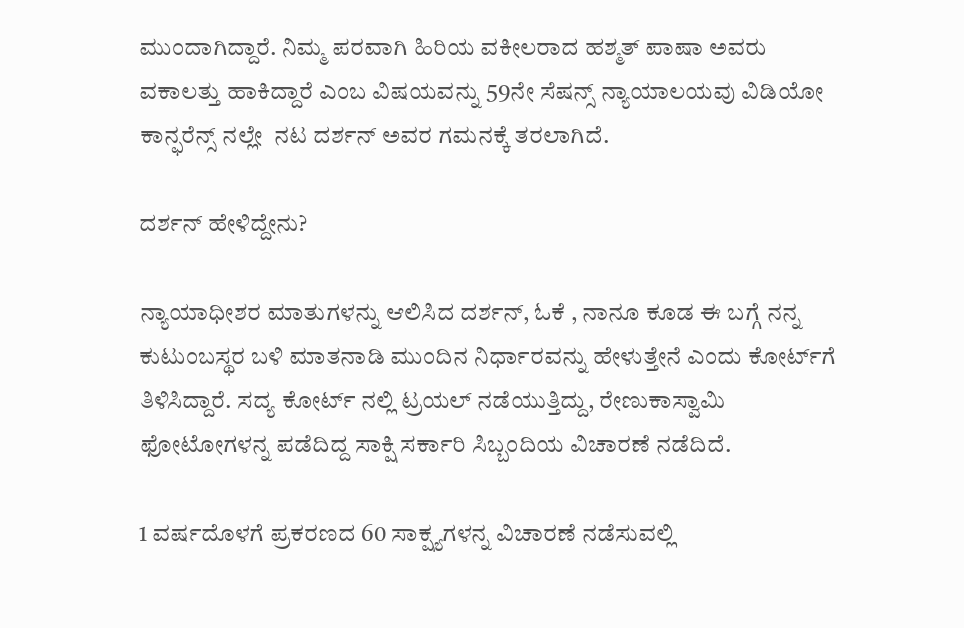ಮುಂದಾಗಿದ್ದಾರೆ. ನಿಮ್ಮ ಪರವಾಗಿ ಹಿರಿಯ ವಕೀಲರಾದ ಹಶ್ಮತ್ ಪಾಷಾ ಅವರು ವಕಾಲತ್ತು ಹಾಕಿದ್ದಾರೆ ಎಂಬ ವಿಷಯವನ್ನು 59ನೇ ಸೆಷನ್ಸ್ ನ್ಯಾಯಾಲಯವು ವಿಡಿಯೋ ಕಾನ್ಫರೆನ್ಸ್ ನಲ್ಲೇ  ನಟ ದರ್ಶನ್ ಅವರ ಗಮನಕ್ಕೆ ತರಲಾಗಿದೆ.

ದರ್ಶನ್ ಹೇಳಿದ್ದೇನು?

ನ್ಯಾಯಾಧೀಶರ ಮಾತುಗಳನ್ನು ಆಲಿಸಿದ ದರ್ಶನ್, ಓಕೆ , ನಾನೂ ಕೂಡ ಈ ಬಗ್ಗೆ ನನ್ನ ಕುಟುಂಬಸ್ಥರ ಬಳಿ ಮಾತನಾಡಿ ಮುಂದಿನ ನಿರ್ಧಾರವನ್ನು ಹೇಳುತ್ತೇನೆ ಎಂದು ಕೋರ್ಟ್‌ಗೆ ತಿಳಿಸಿದ್ದಾರೆ. ಸದ್ಯ ಕೋರ್ಟ್ ನಲ್ಲಿ ಟ್ರಯಲ್ ನಡೆಯುತ್ತಿದ್ದು, ರೇಣುಕಾಸ್ವಾಮಿ ಫೋಟೋಗಳನ್ನ ಪಡೆದಿದ್ದ ಸಾಕ್ಷಿ ಸರ್ಕಾರಿ ಸಿಬ್ಬಂದಿಯ ವಿಚಾರಣೆ ನಡೆದಿದೆ.

1 ವರ್ಷದೊಳಗೆ ಪ್ರಕರಣದ 60 ಸಾಕ್ಷ್ಯಗಳನ್ನ ವಿಚಾರಣೆ ನಡೆಸುವಲ್ಲಿ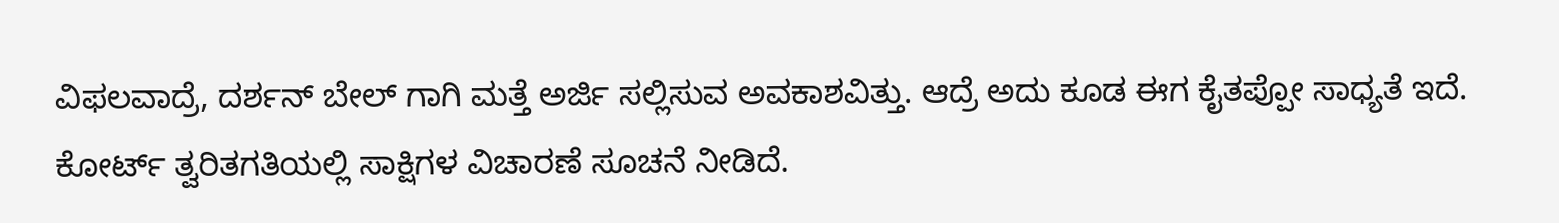ವಿಫಲವಾದ್ರೆ, ದರ್ಶನ್ ಬೇಲ್ ಗಾಗಿ ಮತ್ತೆ ಅರ್ಜಿ ಸಲ್ಲಿಸುವ ಅವಕಾಶವಿತ್ತು. ಆದ್ರೆ ಅದು ಕೂಡ ಈಗ ಕೈತಪ್ಪೋ ಸಾಧ್ಯತೆ ಇದೆ. ಕೋರ್ಟ್ ತ್ವರಿತಗತಿಯಲ್ಲಿ ಸಾಕ್ಷಿಗಳ ವಿಚಾರಣೆ ಸೂಚನೆ ನೀಡಿದೆ.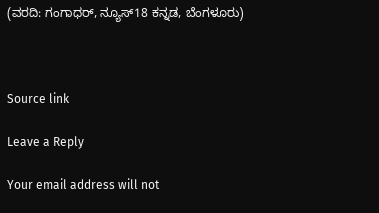(ವರದಿ: ಗಂಗಾಧರ್, ನ್ಯೂಸ್18 ಕನ್ನಡ, ಬೆಂಗಳೂರು)



Source link

Leave a Reply

Your email address will not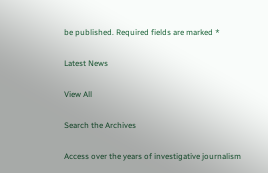be published. Required fields are marked *

Latest News

View All

Search the Archives

Access over the years of investigative journalism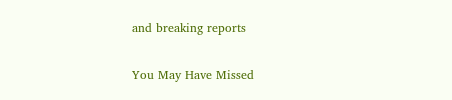and breaking reports

You May Have Missed